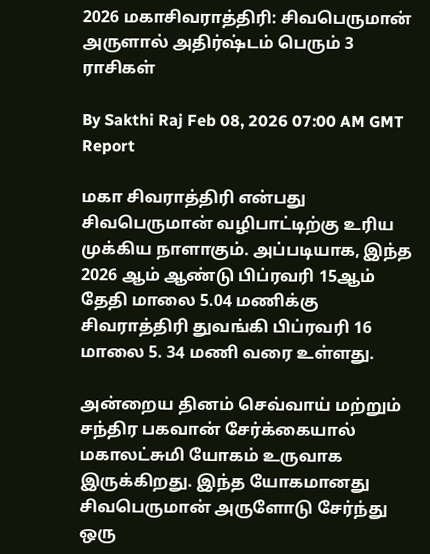2026 மகாசிவராத்திரி: சிவபெருமான் அருளால் அதிர்ஷ்டம் பெரும் 3 ராசிகள்

By Sakthi Raj Feb 08, 2026 07:00 AM GMT
Report

மகா சிவராத்திரி என்பது சிவபெருமான் வழிபாட்டிற்கு உரிய முக்கிய நாளாகும். அப்படியாக, இந்த 2026 ஆம் ஆண்டு பிப்ரவரி 15ஆம் தேதி மாலை 5.04 மணிக்கு சிவராத்திரி துவங்கி பிப்ரவரி 16 மாலை 5. 34 மணி வரை உள்ளது.

அன்றைய தினம் செவ்வாய் மற்றும் சந்திர பகவான் சேர்க்கையால் மகாலட்சுமி யோகம் உருவாக இருக்கிறது. இந்த யோகமானது சிவபெருமான் அருளோடு சேர்ந்து ஒரு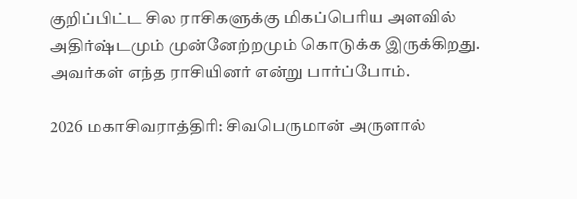குறிப்பிட்ட சில ராசிகளுக்கு மிகப்பெரிய அளவில் அதிர்ஷ்டமும் முன்னேற்றமும் கொடுக்க இருக்கிறது. அவர்கள் எந்த ராசியினர் என்று பார்ப்போம்.

2026 மகாசிவராத்திரி: சிவபெருமான் அருளால்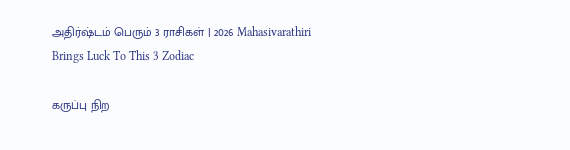அதிர்ஷ்டம் பெரும் 3 ராசிகள் | 2026 Mahasivarathiri Brings Luck To This 3 Zodiac

கருப்பு நிற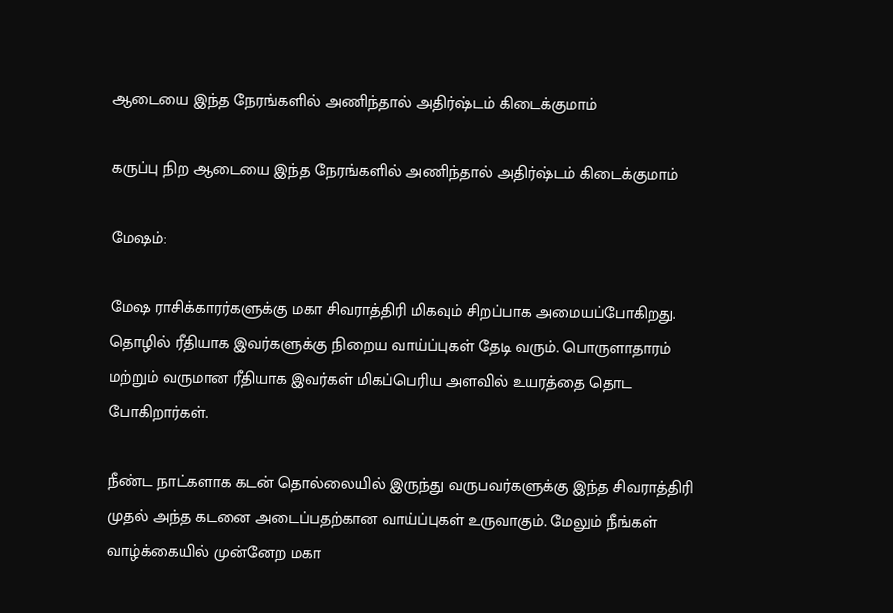ஆடையை இந்த நேரங்களில் அணிந்தால் அதிர்ஷ்டம் கிடைக்குமாம்

கருப்பு நிற ஆடையை இந்த நேரங்களில் அணிந்தால் அதிர்ஷ்டம் கிடைக்குமாம்

மேஷம்:

மேஷ ராசிக்காரர்களுக்கு மகா சிவராத்திரி மிகவும் சிறப்பாக அமையப்போகிறது. தொழில் ரீதியாக இவர்களுக்கு நிறைய வாய்ப்புகள் தேடி வரும். பொருளாதாரம் மற்றும் வருமான ரீதியாக இவர்கள் மிகப்பெரிய அளவில் உயரத்தை தொட போகிறார்கள்.

நீண்ட நாட்களாக கடன் தொல்லையில் இருந்து வருபவர்களுக்கு இந்த சிவராத்திரி முதல் அந்த கடனை அடைப்பதற்கான வாய்ப்புகள் உருவாகும். மேலும் நீங்கள் வாழ்க்கையில் முன்னேற மகா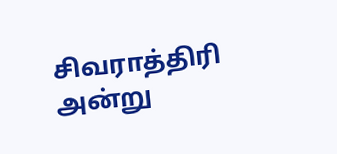சிவராத்திரி அன்று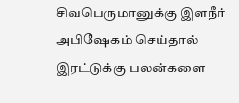சிவபெருமானுக்கு இளநீர் அபிஷேகம் செய்தால் இரட்டுக்கு பலன்களை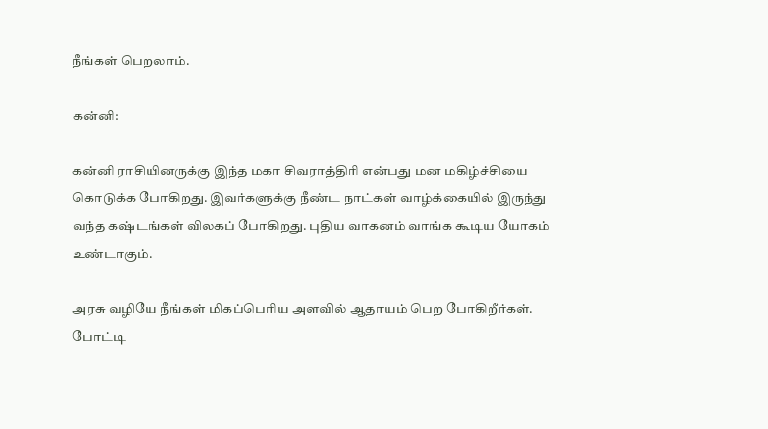நீங்கள் பெறலாம்.

கன்னி:

கன்னி ராசியினருக்கு இந்த மகா சிவராத்திரி என்பது மன மகிழ்ச்சியை கொடுக்க போகிறது. இவர்களுக்கு நீண்ட நாட்கள் வாழ்க்கையில் இருந்து வந்த கஷ்டங்கள் விலகப் போகிறது. புதிய வாகனம் வாங்க கூடிய யோகம் உண்டாகும்.

அரசு வழியே நீங்கள் மிகப்பெரிய அளவில் ஆதாயம் பெற போகிறீர்கள். போட்டி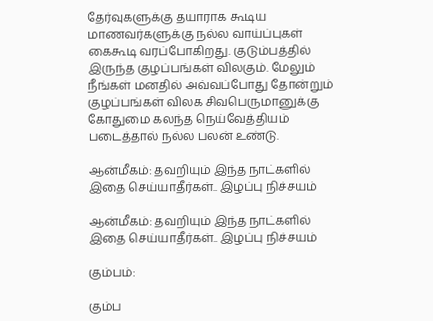தேர்வுகளுக்கு தயாராக கூடிய மாணவர்களுக்கு நல்ல வாய்ப்புகள் கைகூடி வரப்போகிறது. குடும்பத்தில் இருந்த குழப்பங்கள் விலகும். மேலும் நீங்கள் மனதில் அவ்வப்போது தோன்றும் குழப்பங்கள் விலக சிவபெருமானுக்கு கோதுமை கலந்த நெய்வேத்தியம் படைத்தால் நல்ல பலன் உண்டு.

ஆன்மீகம்: தவறியும் இந்த நாட்களில் இதை செய்யாதீர்கள்.. இழப்பு நிச்சயம்

ஆன்மீகம்: தவறியும் இந்த நாட்களில் இதை செய்யாதீர்கள்.. இழப்பு நிச்சயம்

கும்பம்:

கும்ப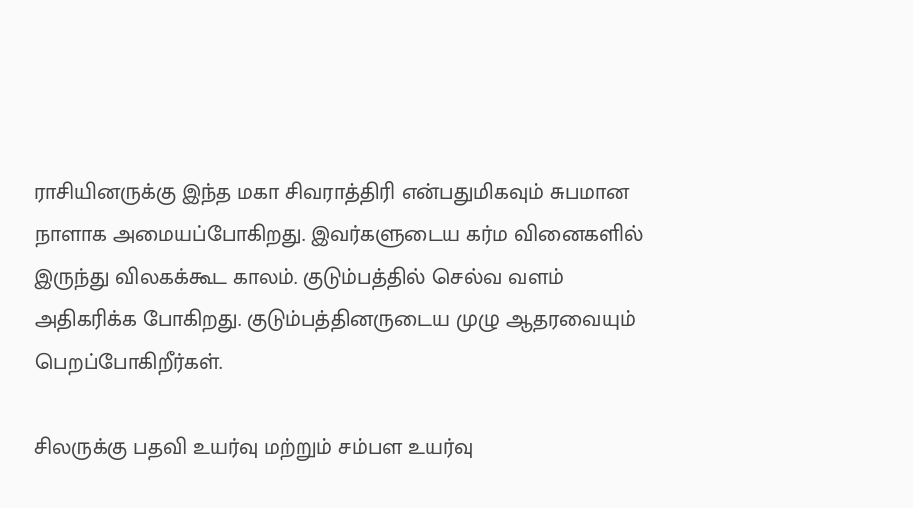ராசியினருக்கு இந்த மகா சிவராத்திரி என்பதுமிகவும் சுபமான நாளாக அமையப்போகிறது. இவர்களுடைய கர்ம வினைகளில் இருந்து விலகக்கூட காலம். குடும்பத்தில் செல்வ வளம் அதிகரிக்க போகிறது. குடும்பத்தினருடைய முழு ஆதரவையும் பெறப்போகிறீர்கள்.

சிலருக்கு பதவி உயர்வு மற்றும் சம்பள உயர்வு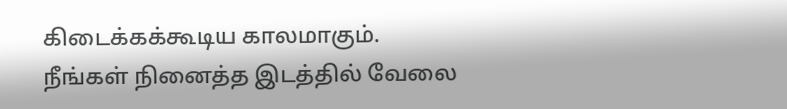கிடைக்கக்கூடிய காலமாகும். நீங்கள் நினைத்த இடத்தில் வேலை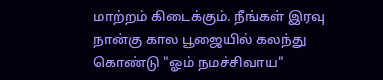மாற்றம் கிடைக்கும். நீங்கள் இரவு நான்கு கால பூஜையில் கலந்து கொண்டு "ஓம் நமச்சிவாய"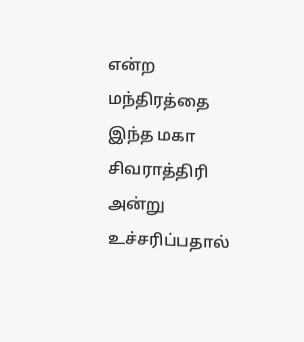என்ற மந்திரத்தை இந்த மகா சிவராத்திரி அன்று உச்சரிப்பதால்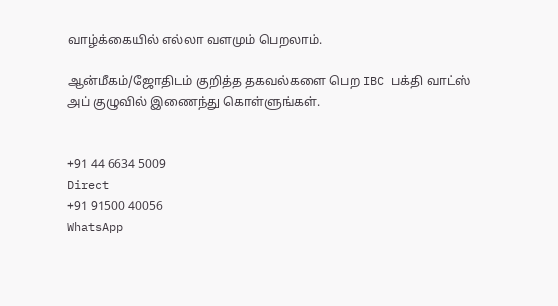வாழ்க்கையில் எல்லா வளமும் பெறலாம்.

ஆன்மீகம்/ஜோதிடம் குறித்த தகவல்களை பெற IBC பக்தி வாட்ஸ் அப் குழுவில் இணைந்து கொள்ளுங்கள்.


+91 44 6634 5009
Direct
+91 91500 40056
WhatsApp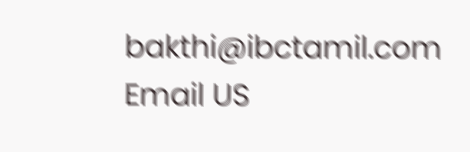bakthi@ibctamil.com
Email US